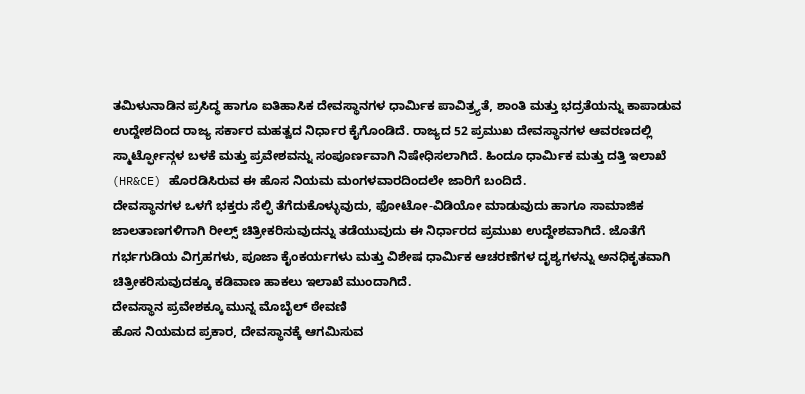ತಮಿಳುನಾಡಿನ ಪ್ರಸಿದ್ಧ ಹಾಗೂ ಐತಿಹಾಸಿಕ ದೇವಸ್ಥಾನಗಳ ಧಾರ್ಮಿಕ ಪಾವಿತ್ರ್ಯತೆ, ಶಾಂತಿ ಮತ್ತು ಭದ್ರತೆಯನ್ನು ಕಾಪಾಡುವ ಉದ್ದೇಶದಿಂದ ರಾಜ್ಯ ಸರ್ಕಾರ ಮಹತ್ವದ ನಿರ್ಧಾರ ಕೈಗೊಂಡಿದೆ. ರಾಜ್ಯದ 52 ಪ್ರಮುಖ ದೇವಸ್ಥಾನಗಳ ಆವರಣದಲ್ಲಿ ಸ್ಮಾರ್ಟ್ಫೋನ್ಗಳ ಬಳಕೆ ಮತ್ತು ಪ್ರವೇಶವನ್ನು ಸಂಪೂರ್ಣವಾಗಿ ನಿಷೇಧಿಸಲಾಗಿದೆ. ಹಿಂದೂ ಧಾರ್ಮಿಕ ಮತ್ತು ದತ್ತಿ ಇಲಾಖೆ (HR&CE) ಹೊರಡಿಸಿರುವ ಈ ಹೊಸ ನಿಯಮ ಮಂಗಳವಾರದಿಂದಲೇ ಜಾರಿಗೆ ಬಂದಿದೆ.
ದೇವಸ್ಥಾನಗಳ ಒಳಗೆ ಭಕ್ತರು ಸೆಲ್ಫಿ ತೆಗೆದುಕೊಳ್ಳುವುದು, ಫೋಟೋ-ವಿಡಿಯೋ ಮಾಡುವುದು ಹಾಗೂ ಸಾಮಾಜಿಕ ಜಾಲತಾಣಗಳಿಗಾಗಿ ರೀಲ್ಸ್ ಚಿತ್ರೀಕರಿಸುವುದನ್ನು ತಡೆಯುವುದು ಈ ನಿರ್ಧಾರದ ಪ್ರಮುಖ ಉದ್ದೇಶವಾಗಿದೆ. ಜೊತೆಗೆ ಗರ್ಭಗುಡಿಯ ವಿಗ್ರಹಗಳು, ಪೂಜಾ ಕೈಂಕರ್ಯಗಳು ಮತ್ತು ವಿಶೇಷ ಧಾರ್ಮಿಕ ಆಚರಣೆಗಳ ದೃಶ್ಯಗಳನ್ನು ಅನಧಿಕೃತವಾಗಿ ಚಿತ್ರೀಕರಿಸುವುದಕ್ಕೂ ಕಡಿವಾಣ ಹಾಕಲು ಇಲಾಖೆ ಮುಂದಾಗಿದೆ.
ದೇವಸ್ಥಾನ ಪ್ರವೇಶಕ್ಕೂ ಮುನ್ನ ಮೊಬೈಲ್ ಠೇವಣಿ
ಹೊಸ ನಿಯಮದ ಪ್ರಕಾರ, ದೇವಸ್ಥಾನಕ್ಕೆ ಆಗಮಿಸುವ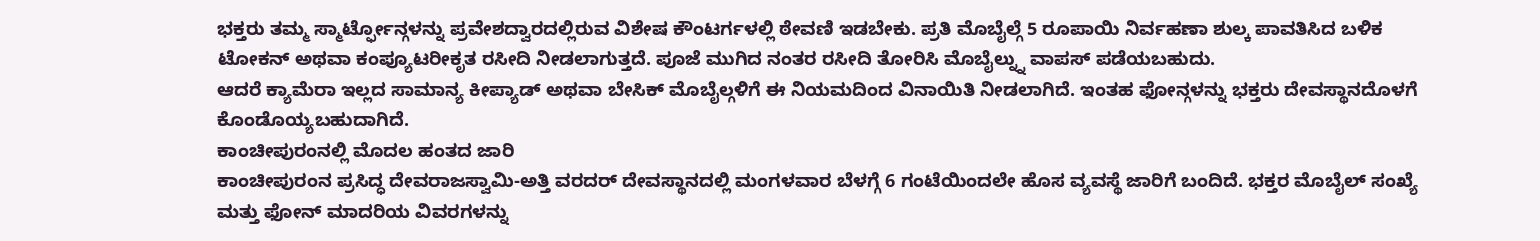ಭಕ್ತರು ತಮ್ಮ ಸ್ಮಾರ್ಟ್ಫೋನ್ಗಳನ್ನು ಪ್ರವೇಶದ್ವಾರದಲ್ಲಿರುವ ವಿಶೇಷ ಕೌಂಟರ್ಗಳಲ್ಲಿ ಠೇವಣಿ ಇಡಬೇಕು. ಪ್ರತಿ ಮೊಬೈಲ್ಗೆ 5 ರೂಪಾಯಿ ನಿರ್ವಹಣಾ ಶುಲ್ಕ ಪಾವತಿಸಿದ ಬಳಿಕ ಟೋಕನ್ ಅಥವಾ ಕಂಪ್ಯೂಟರೀಕೃತ ರಸೀದಿ ನೀಡಲಾಗುತ್ತದೆ. ಪೂಜೆ ಮುಗಿದ ನಂತರ ರಸೀದಿ ತೋರಿಸಿ ಮೊಬೈಲ್ನ್ನು ವಾಪಸ್ ಪಡೆಯಬಹುದು.
ಆದರೆ ಕ್ಯಾಮೆರಾ ಇಲ್ಲದ ಸಾಮಾನ್ಯ ಕೀಪ್ಯಾಡ್ ಅಥವಾ ಬೇಸಿಕ್ ಮೊಬೈಲ್ಗಳಿಗೆ ಈ ನಿಯಮದಿಂದ ವಿನಾಯಿತಿ ನೀಡಲಾಗಿದೆ. ಇಂತಹ ಫೋನ್ಗಳನ್ನು ಭಕ್ತರು ದೇವಸ್ಥಾನದೊಳಗೆ ಕೊಂಡೊಯ್ಯಬಹುದಾಗಿದೆ.
ಕಾಂಚೀಪುರಂನಲ್ಲಿ ಮೊದಲ ಹಂತದ ಜಾರಿ
ಕಾಂಚೀಪುರಂನ ಪ್ರಸಿದ್ಧ ದೇವರಾಜಸ್ವಾಮಿ-ಅತ್ತಿ ವರದರ್ ದೇವಸ್ಥಾನದಲ್ಲಿ ಮಂಗಳವಾರ ಬೆಳಗ್ಗೆ 6 ಗಂಟೆಯಿಂದಲೇ ಹೊಸ ವ್ಯವಸ್ಥೆ ಜಾರಿಗೆ ಬಂದಿದೆ. ಭಕ್ತರ ಮೊಬೈಲ್ ಸಂಖ್ಯೆ ಮತ್ತು ಫೋನ್ ಮಾದರಿಯ ವಿವರಗಳನ್ನು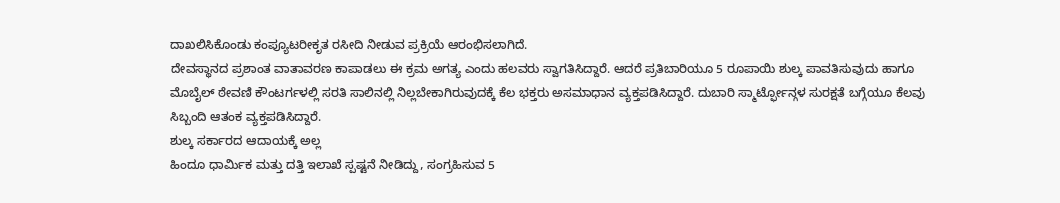ದಾಖಲಿಸಿಕೊಂಡು ಕಂಪ್ಯೂಟರೀಕೃತ ರಸೀದಿ ನೀಡುವ ಪ್ರಕ್ರಿಯೆ ಆರಂಭಿಸಲಾಗಿದೆ.
ದೇವಸ್ಥಾನದ ಪ್ರಶಾಂತ ವಾತಾವರಣ ಕಾಪಾಡಲು ಈ ಕ್ರಮ ಅಗತ್ಯ ಎಂದು ಹಲವರು ಸ್ವಾಗತಿಸಿದ್ದಾರೆ. ಆದರೆ ಪ್ರತಿಬಾರಿಯೂ 5 ರೂಪಾಯಿ ಶುಲ್ಕ ಪಾವತಿಸುವುದು ಹಾಗೂ ಮೊಬೈಲ್ ಠೇವಣಿ ಕೌಂಟರ್ಗಳಲ್ಲಿ ಸರತಿ ಸಾಲಿನಲ್ಲಿ ನಿಲ್ಲಬೇಕಾಗಿರುವುದಕ್ಕೆ ಕೆಲ ಭಕ್ತರು ಅಸಮಾಧಾನ ವ್ಯಕ್ತಪಡಿಸಿದ್ದಾರೆ. ದುಬಾರಿ ಸ್ಮಾರ್ಟ್ಫೋನ್ಗಳ ಸುರಕ್ಷತೆ ಬಗ್ಗೆಯೂ ಕೆಲವು ಸಿಬ್ಬಂದಿ ಆತಂಕ ವ್ಯಕ್ತಪಡಿಸಿದ್ದಾರೆ.
ಶುಲ್ಕ ಸರ್ಕಾರದ ಆದಾಯಕ್ಕೆ ಅಲ್ಲ
ಹಿಂದೂ ಧಾರ್ಮಿಕ ಮತ್ತು ದತ್ತಿ ಇಲಾಖೆ ಸ್ಪಷ್ಟನೆ ನೀಡಿದ್ದು, ಸಂಗ್ರಹಿಸುವ 5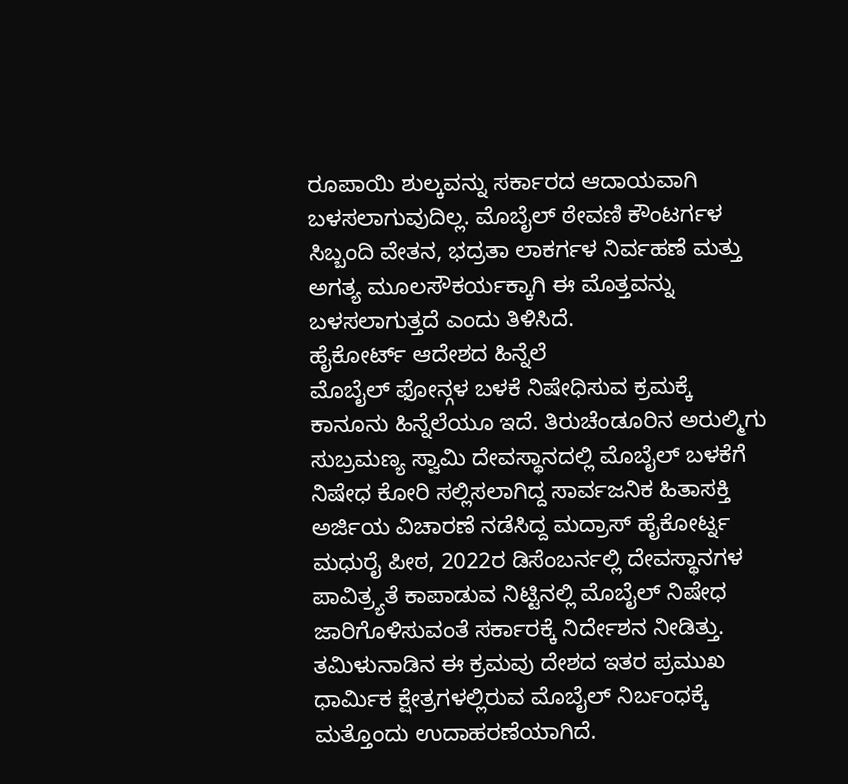ರೂಪಾಯಿ ಶುಲ್ಕವನ್ನು ಸರ್ಕಾರದ ಆದಾಯವಾಗಿ ಬಳಸಲಾಗುವುದಿಲ್ಲ. ಮೊಬೈಲ್ ಠೇವಣಿ ಕೌಂಟರ್ಗಳ ಸಿಬ್ಬಂದಿ ವೇತನ, ಭದ್ರತಾ ಲಾಕರ್ಗಳ ನಿರ್ವಹಣೆ ಮತ್ತು ಅಗತ್ಯ ಮೂಲಸೌಕರ್ಯಕ್ಕಾಗಿ ಈ ಮೊತ್ತವನ್ನು ಬಳಸಲಾಗುತ್ತದೆ ಎಂದು ತಿಳಿಸಿದೆ.
ಹೈಕೋರ್ಟ್ ಆದೇಶದ ಹಿನ್ನೆಲೆ
ಮೊಬೈಲ್ ಫೋನ್ಗಳ ಬಳಕೆ ನಿಷೇಧಿಸುವ ಕ್ರಮಕ್ಕೆ ಕಾನೂನು ಹಿನ್ನೆಲೆಯೂ ಇದೆ. ತಿರುಚೆಂಡೂರಿನ ಅರುಲ್ಮಿಗು ಸುಬ್ರಮಣ್ಯ ಸ್ವಾಮಿ ದೇವಸ್ಥಾನದಲ್ಲಿ ಮೊಬೈಲ್ ಬಳಕೆಗೆ ನಿಷೇಧ ಕೋರಿ ಸಲ್ಲಿಸಲಾಗಿದ್ದ ಸಾರ್ವಜನಿಕ ಹಿತಾಸಕ್ತಿ ಅರ್ಜಿಯ ವಿಚಾರಣೆ ನಡೆಸಿದ್ದ ಮದ್ರಾಸ್ ಹೈಕೋರ್ಟ್ನ ಮಧುರೈ ಪೀಠ, 2022ರ ಡಿಸೆಂಬರ್ನಲ್ಲಿ ದೇವಸ್ಥಾನಗಳ ಪಾವಿತ್ರ್ಯತೆ ಕಾಪಾಡುವ ನಿಟ್ಟಿನಲ್ಲಿ ಮೊಬೈಲ್ ನಿಷೇಧ ಜಾರಿಗೊಳಿಸುವಂತೆ ಸರ್ಕಾರಕ್ಕೆ ನಿರ್ದೇಶನ ನೀಡಿತ್ತು.
ತಮಿಳುನಾಡಿನ ಈ ಕ್ರಮವು ದೇಶದ ಇತರ ಪ್ರಮುಖ ಧಾರ್ಮಿಕ ಕ್ಷೇತ್ರಗಳಲ್ಲಿರುವ ಮೊಬೈಲ್ ನಿರ್ಬಂಧಕ್ಕೆ ಮತ್ತೊಂದು ಉದಾಹರಣೆಯಾಗಿದೆ.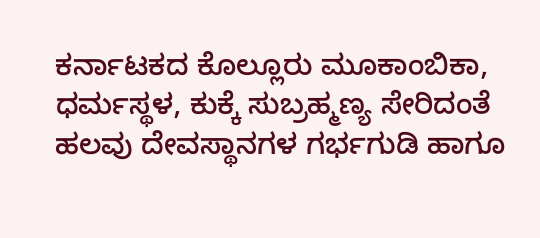ಕರ್ನಾಟಕದ ಕೊಲ್ಲೂರು ಮೂಕಾಂಬಿಕಾ, ಧರ್ಮಸ್ಥಳ, ಕುಕ್ಕೆ ಸುಬ್ರಹ್ಮಣ್ಯ ಸೇರಿದಂತೆ ಹಲವು ದೇವಸ್ಥಾನಗಳ ಗರ್ಭಗುಡಿ ಹಾಗೂ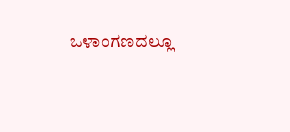ಒಳಾಂಗಣದಲ್ಲೂ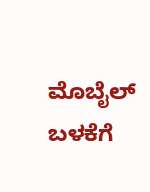ಮೊಬೈಲ್ ಬಳಕೆಗೆ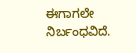ಈಗಾಗಲೇ ನಿರ್ಬಂಧವಿದೆ.